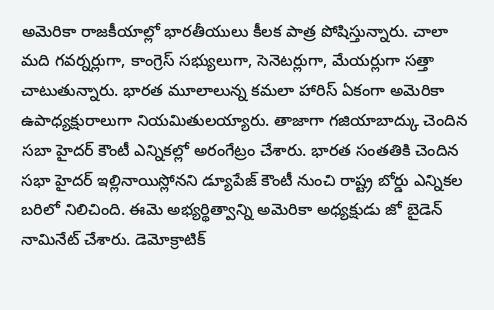అమెరికా రాజకీయాల్లో భారతీయులు కీలక పాత్ర పోషిస్తున్నారు. చాలా మది గవర్నర్లుగా, కాంగ్రెస్ సభ్యులుగా, సెనెటర్లుగా, మేయర్లుగా సత్తా చాటుతున్నారు. భారత మూలాలున్న కమలా హారిస్ ఏకంగా అమెరికా ఉపాధ్యక్షురాలుగా నియమితులయ్యారు. తాజాగా గజియాబాద్కు చెందిన సబా హైదర్ కౌంటీ ఎన్నికల్లో అరంగేట్రం చేశారు. భారత సంతతికి చెందిన సభా హైదర్ ఇల్లినాయిస్లోనని డ్యూపేజ్ కౌంటీ నుంచి రాష్ట్ర బోర్డు ఎన్నికల బరిలో నిలిచింది. ఈమె అభ్యర్థిత్వాన్ని అమెరికా అధ్యక్షుడు జో బైడెన్ నామినేట్ చేశారు. డెమోక్రాటిక్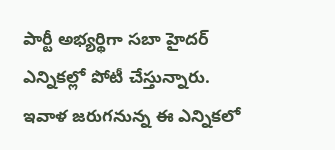పార్టీ అభ్యర్థిగా సబా హైదర్ ఎన్నికల్లో పోటీ చేస్తున్నారు. ఇవాళ జరుగనున్న ఈ ఎన్నికలో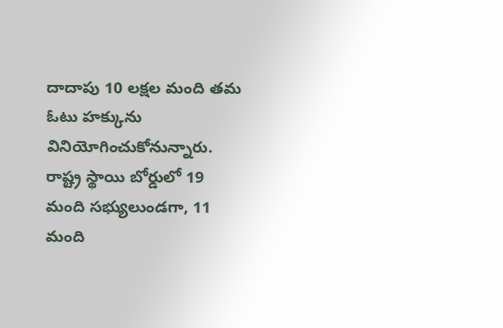దాదాపు 10 లక్షల మంది తమ ఓటు హక్కును వినియోగించుకోనున్నారు. రాష్ట్ర స్థాయి బోర్డులో 19 మంది సభ్యులుండగా, 11 మంది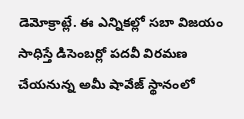డెమోక్రాట్లే. ఈ ఎన్నికల్లో సబా విజయం సాధిస్తే డిసెంబర్లో పదవీ విరమణ చేయనున్న అమీ షావేజ్ స్థానంలో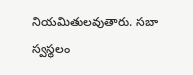నియమితులవుతారు. సబా స్వస్థలం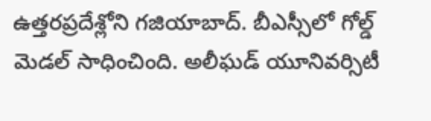ఉత్తరప్రదేశ్లోని గజియాబాద్. బీఎస్సీలో గోల్డ్ మెడల్ సాధించింది. అలీఘడ్ యూనివర్సిటీ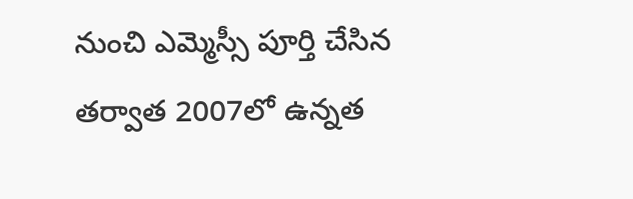నుంచి ఎమ్మెస్సీ పూర్తి చేసిన తర్వాత 2007లో ఉన్నత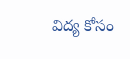విద్య కోసం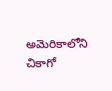అమెరికాలోని చికాగో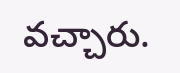వచ్చారు.